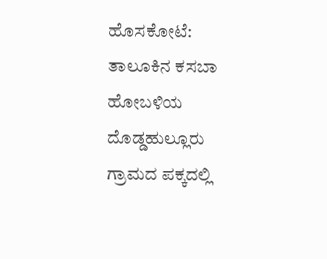ಹೊಸಕೋಟೆ: ತಾಲೂಕಿನ ಕಸಬಾ ಹೋಬಳಿಯ ದೊಡ್ಡಹುಲ್ಲೂರು ಗ್ರಾಮದ ಪಕ್ಕದಲ್ಲಿ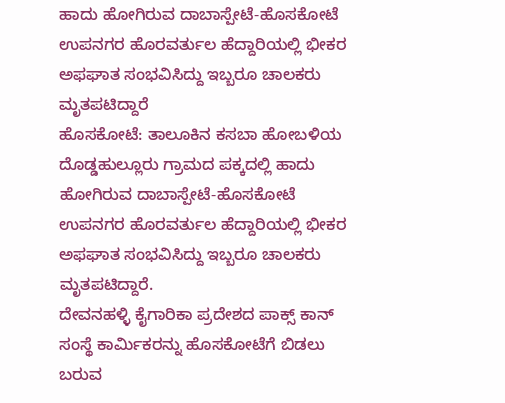ಹಾದು ಹೋಗಿರುವ ದಾಬಾಸ್ಪೇಟೆ-ಹೊಸಕೋಟೆ ಉಪನಗರ ಹೊರವರ್ತುಲ ಹೆದ್ದಾರಿಯಲ್ಲಿ ಭೀಕರ ಅಫಘಾತ ಸಂಭವಿಸಿದ್ದು ಇಬ್ಬರೂ ಚಾಲಕರು ಮೃತಪಟಿದ್ದಾರೆ
ಹೊಸಕೋಟೆ: ತಾಲೂಕಿನ ಕಸಬಾ ಹೋಬಳಿಯ ದೊಡ್ಡಹುಲ್ಲೂರು ಗ್ರಾಮದ ಪಕ್ಕದಲ್ಲಿ ಹಾದು ಹೋಗಿರುವ ದಾಬಾಸ್ಪೇಟೆ-ಹೊಸಕೋಟೆ ಉಪನಗರ ಹೊರವರ್ತುಲ ಹೆದ್ದಾರಿಯಲ್ಲಿ ಭೀಕರ ಅಫಘಾತ ಸಂಭವಿಸಿದ್ದು ಇಬ್ಬರೂ ಚಾಲಕರು ಮೃತಪಟಿದ್ದಾರೆ.
ದೇವನಹಳ್ಳಿ ಕೈಗಾರಿಕಾ ಪ್ರದೇಶದ ಪಾಕ್ಸ್ ಕಾನ್ ಸಂಸ್ಥೆ ಕಾರ್ಮಿಕರನ್ನು ಹೊಸಕೋಟೆಗೆ ಬಿಡಲು ಬರುವ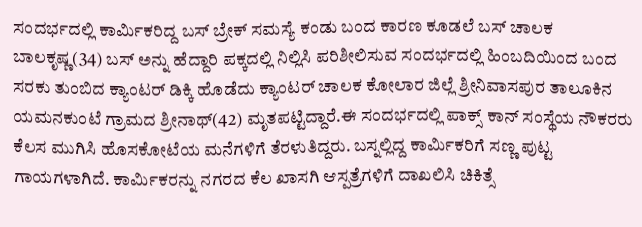ಸಂದರ್ಭದಲ್ಲಿ ಕಾರ್ಮಿಕರಿದ್ದ ಬಸ್ ಬ್ರೇಕ್ ಸಮಸ್ಯೆ ಕಂಡು ಬಂದ ಕಾರಣ ಕೂಡಲೆ ಬಸ್ ಚಾಲಕ ಬಾಲಕೃಷ್ಣ(34) ಬಸ್ ಅನ್ನು ಹೆದ್ದಾರಿ ಪಕ್ಕದಲ್ಲಿ ನಿಲ್ಲಿಸಿ ಪರಿಶೀಲಿಸುವ ಸಂದರ್ಭದಲ್ಲಿ ಹಿಂಬದಿಯಿಂದ ಬಂದ ಸರಕು ತುಂಬಿದ ಕ್ಯಾಂಟರ್ ಡಿಕ್ಕಿ ಹೊಡೆದು ಕ್ಯಾಂಟರ್ ಚಾಲಕ ಕೋಲಾರ ಜಿಲ್ಲೆ ಶ್ರೀನಿವಾಸಪುರ ತಾಲೂಕಿನ ಯಮನಕುಂಟೆ ಗ್ರಾಮದ ಶ್ರೀನಾಥ್(42) ಮೃತಪಟ್ಟಿದ್ದಾರೆ.ಈ ಸಂದರ್ಭದಲ್ಲಿ ಪಾಕ್ಸ್ ಕಾನ್ ಸಂಸ್ಥೆಯ ನೌಕರರು ಕೆಲಸ ಮುಗಿಸಿ ಹೊಸಕೋಟೆಯ ಮನೆಗಳಿಗೆ ತೆರಳುತಿದ್ದರು. ಬಸ್ನಲ್ಲಿದ್ದ ಕಾರ್ಮಿಕರಿಗೆ ಸಣ್ಣ ಪುಟ್ಟ ಗಾಯಗಳಾಗಿದೆ. ಕಾರ್ಮಿಕರನ್ನು ನಗರದ ಕೆಲ ಖಾಸಗಿ ಆಸ್ಪತ್ರೆಗಳಿಗೆ ದಾಖಲಿಸಿ ಚಿಕಿತ್ಸೆ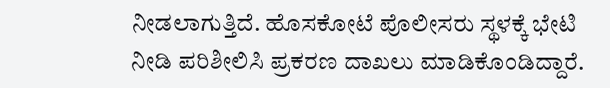ನೀಡಲಾಗುತ್ತಿದೆ. ಹೊಸಕೋಟೆ ಪೊಲೀಸರು ಸ್ಥಳಕ್ಕೆ ಭೇಟಿ ನೀಡಿ ಪರಿಶೀಲಿಸಿ ಪ್ರಕರಣ ದಾಖಲು ಮಾಡಿಕೊಂಡಿದ್ದಾರೆ.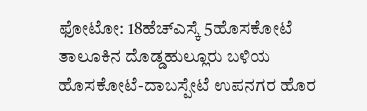ಫೋಟೋ: 18ಹೆಚ್ಎಸ್ಕೆ 5ಹೊಸಕೋಟೆ ತಾಲೂಕಿನ ದೊಡ್ಡಹುಲ್ಲೂರು ಬಳಿಯ ಹೊಸಕೋಟೆ-ದಾಬಸ್ಪೇಟೆ ಉಪನಗರ ಹೊರ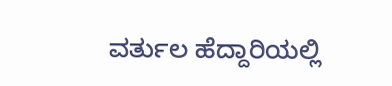ವರ್ತುಲ ಹೆದ್ದಾರಿಯಲ್ಲಿ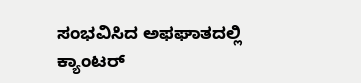ಸಂಭವಿಸಿದ ಅಫಘಾತದಲ್ಲಿ ಕ್ಯಾಂಟರ್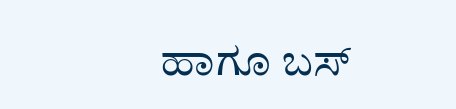ಹಾಗೂ ಬಸ್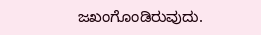ಜಖಂಗೊಂಡಿರುವುದು.